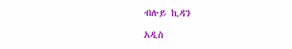ብሉይ ኪዳን

አዲስ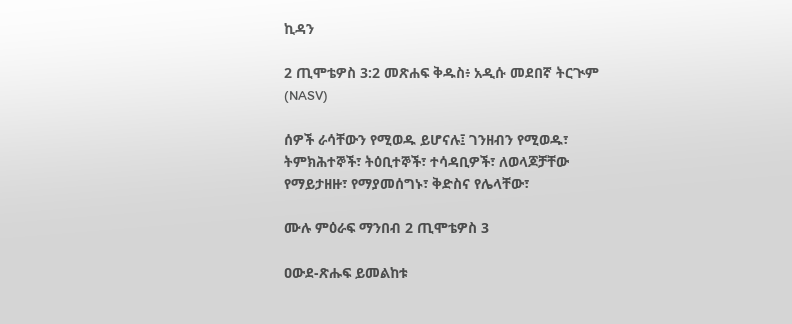ኪዳን

2 ጢሞቴዎስ 3:2 መጽሐፍ ቅዱስ፥ አዲሱ መደበኛ ትርጒም (NASV)

ሰዎች ራሳቸውን የሚወዱ ይሆናሉ፤ ገንዘብን የሚወዱ፣ ትምክሕተኞች፣ ትዕቢተኞች፣ ተሳዳቢዎች፣ ለወላጆቻቸው የማይታዘዙ፣ የማያመሰግኑ፣ ቅድስና የሌላቸው፣

ሙሉ ምዕራፍ ማንበብ 2 ጢሞቴዎስ 3

ዐውደ-ጽሑፍ ይመልከቱ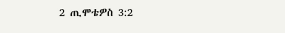2 ጢሞቴዎስ 3:2